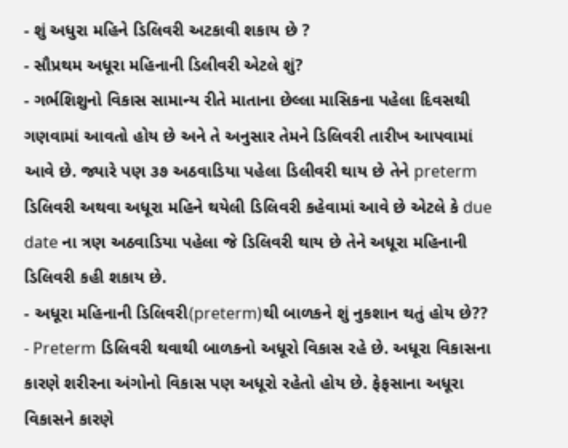- શું અધુરા મહિને ડિલિવરી અટકાવી શકાય છે ?
- સૌપ્રથમ અધૂરા મહિનાની ડિલીવરી એટલે શું?
- ગર્ભશિશુનો વિકાસ સામાન્ય રીતે માતાના છેલ્લા માસિકના પહેલા દિવસથી ગણવામાં આવતો હોય છે અને તે અનુસાર તેમને ડિલિવરી તારીખ આપવામાં આવે છે. જ્યારે પણ ૩૭ અઠવાડિયા પહેલા ડિલીવરી થાય છે તેને preterm ડિલિવરી અથવા અધૂરા મહિને થયેલી ડિલિવરી કહેવામાં આવે છે એટલે કે due date ના ત્રણ અઠવાડિયા પહેલા જે ડિલિવરી થાય છે તેને અધૂરા મહિનાની ડિલિવરી કહી શકાય છે.
- અધૂરા મહિનાની ડિલિવરી(preterm)થી બાળકને શું નુકશાન થતું હોય છે??
- Preterm ડિલિવરી થવાથી બાળકનો અધૂરો વિકાસ રહે છે. અધૂરા વિકાસના કારણે શરીરના અંગોનો વિકાસ પણ અધૂરો રહેતો હોય છે. ફેફસાના અધૂરા વિકાસને કારણે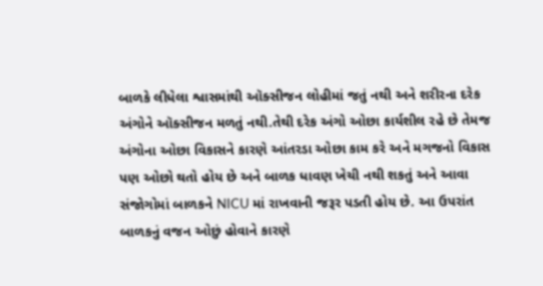બાળકે લીધેલા શ્વાસમાંથી ઑક્સીજન લોહીમાં જતું નથી અને શરીરના દરેક અંગોને ઑક્સીજન મળતું નથી.તેથી દરેક અંગો ઓછા કાર્યશીલ રહે છે તેમજ અંગોના ઓછા વિકાસને કારણે આંતરડા ઓછા કામ કરે અને મગજનો વિકાસ પણ ઓછો થતો હોય છે અને બાળક ધાવણ ખેચી નથી શકતું અને આવા સંજોગોમાં બાળકને NICU માં રાખવાની જરૂર પડતી હોય છે. આ ઉપરાંત બાળકનું વજન ઓછું હોવાને કારણે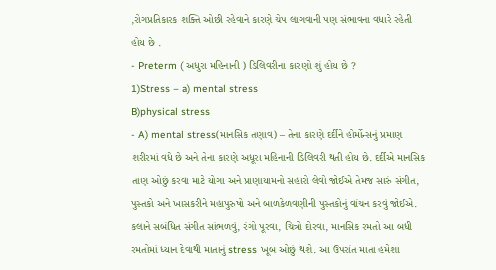,રોગપ્રતિકારક શક્તિ ઓછી રહેવાને કારણે ચેપ લાગવાની પણ સંભાવના વધારે રહેતી હોય છે .
- Preterm ( અધુરા મહિનાની ) ડિલિવરીના કારણો શું હોય છે ?
1)Stress – a) mental stress
B)physical stress
- A) mental stress(માનસિક તણાવ) – તેના કારણે દર્દીને હોર્મોન્સનું પ્રમાણ શરીરમાં વધે છે અને તેના કારણે અધૂરા મહિનાની ડિલિવરી થતી હોય છે. દર્દીએ માનસિક તાણ ઓછું કરવા માટે યોગા અને પ્રાણાયામનો સહારો લેવો જોઈએ તેમજ સારું સંગીત, પુસ્તકો અને ખાસકરીને મહાપુરુષો અને બાળકેળવણીની પુસ્તકોનું વાંચન કરવું જોઈએ. કલાને સબંધિત સંગીત સાંભળવું, રંગો પૂરવા, ચિત્રો દોરવા, માનસિક રમતો આ બધી રમતોમાં ધ્યાન દેવાથી માતાનું stress ખૂબ ઓછું થશે. આ ઉપરાંત માતા હમેશા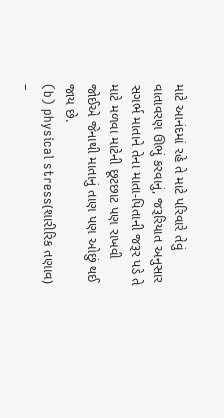માટે આનંદમાં રહે તે માટે પરિવારે તેવું વાતાવરણ ઊભું કરવાનું, જરૂરિયાત અનુસાર સગર્ભ માતાને તેના માતા-પિતાની જરૂર પડે તે માટે મળવા માટેની છૂટછાટ પણ રાખવી જોઈએ જેનાથી માતાનું તાણ પણ ઓછું થઈ જાય છે.
(b) physical stress(શારીરિક તણાવ) –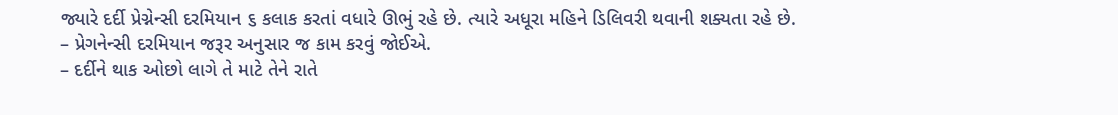જ્યારે દર્દી પ્રેગ્નેન્સી દરમિયાન ૬ કલાક કરતાં વધારે ઊભું રહે છે. ત્યારે અધૂરા મહિને ડિલિવરી થવાની શક્યતા રહે છે.
– પ્રેગનેન્સી દરમિયાન જરૂર અનુસાર જ કામ કરવું જોઈએ.
– દર્દીને થાક ઓછો લાગે તે માટે તેને રાતે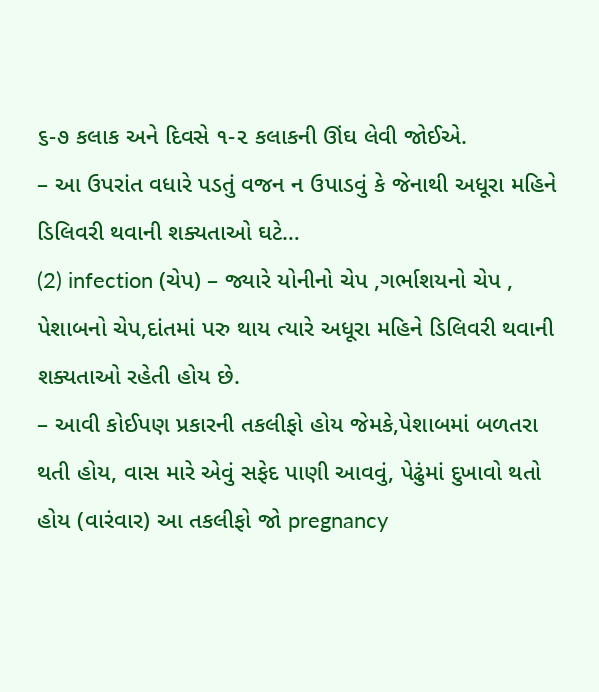૬-૭ કલાક અને દિવસે ૧-૨ કલાકની ઊંઘ લેવી જોઈએ.
– આ ઉપરાંત વધારે પડતું વજન ન ઉપાડવું કે જેનાથી અધૂરા મહિને ડિલિવરી થવાની શક્યતાઓ ઘટે…
(2) infection (ચેપ) – જ્યારે યોનીનો ચેપ ,ગર્ભાશયનો ચેપ , પેશાબનો ચેપ,દાંતમાં પરુ થાય ત્યારે અધૂરા મહિને ડિલિવરી થવાની શક્યતાઓ રહેતી હોય છે.
– આવી કોઈપણ પ્રકારની તકલીફો હોય જેમકે,પેશાબમાં બળતરા થતી હોય, વાસ મારે એવું સફેદ પાણી આવવું, પેઢુંમાં દુખાવો થતો હોય (વારંવાર) આ તકલીફો જો pregnancy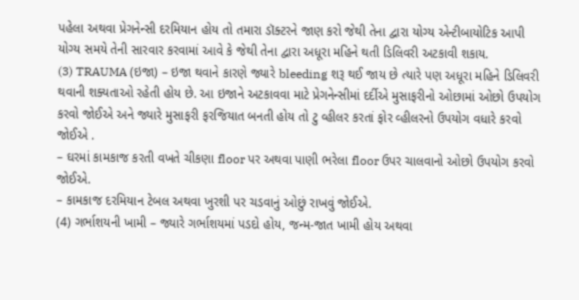પહેલા અથવા પ્રેગનેન્સી દરમિયાન હોય તો તમારા ડૉક્ટરને જાણ કરો જેથી તેના દ્વારા યોગ્ય એન્ટીબાયોટિક આપી યોગ્ય સમયે તેની સારવાર કરવામાં આવે કે જેથી તેના દ્વારા અધૂરા મહિને થતી ડિલિવરી અટકાવી શકાય.
(3) TRAUMA (ઇજા) – ઇજા થવાને કારણે જ્યારે bleeding શરૂ થઈ જાય છે ત્યારે પણ અધૂરા મહિને ડિલિવરી થવાની શક્યતાઓ રહેતી હોય છે. આ ઇજાને અટકાવવા માટે પ્રેગનેન્સીમાં દર્દીએ મુસાફરીનો ઓછામાં ઓછો ઉપયોગ કરવો જોઈએ અને જ્યારે મુસાફરી ફરજિયાત બનતી હોય તો ટુ વ્હીલર કરતાં ફોર વ્હીલરનો ઉપયોગ વધારે કરવો જોઈએ .
– ઘરમાં કામકાજ કરતી વખતે ચીકણા floor પર અથવા પાણી ભરેલા floor ઉપર ચાલવાનો ઓછો ઉપયોગ કરવો જોઈએ.
– કામકાજ દરમિયાન ટેબલ અથવા ખુરશી પર ચડવાનું ઓછું રાખવું જોઈએ.
(4) ગર્ભાશયની ખામી – જ્યારે ગર્ભાશયમાં પડદો હોય, જન્મ-જાત ખામી હોય અથવા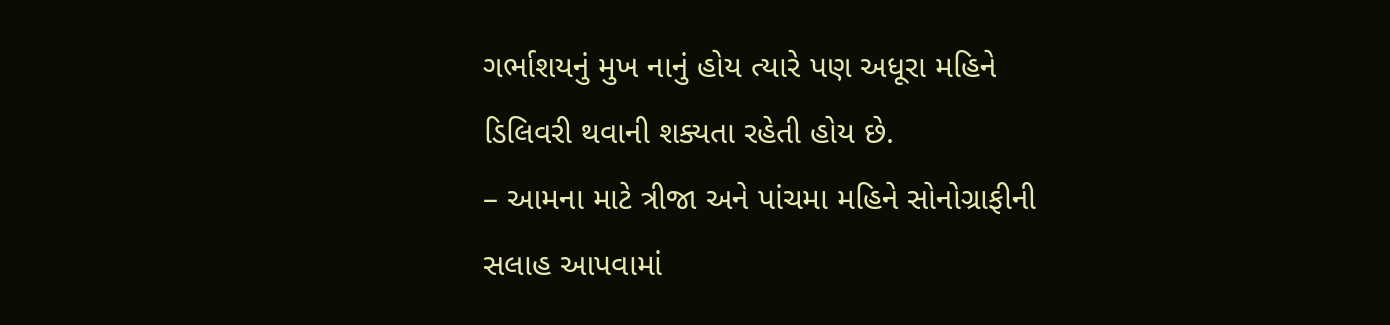ગર્ભાશયનું મુખ નાનું હોય ત્યારે પણ અધૂરા મહિને ડિલિવરી થવાની શક્યતા રહેતી હોય છે.
– આમના માટે ત્રીજા અને પાંચમા મહિને સોનોગ્રાફીની સલાહ આપવામાં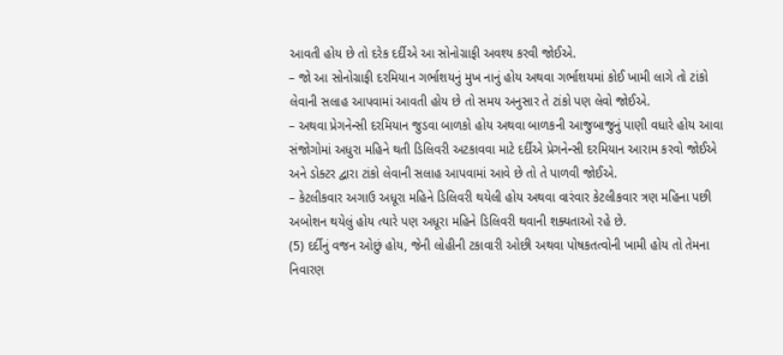આવતી હોય છે તો દરેક દર્દીએ આ સોનોગ્રાફી અવશ્ય કરવી જોઈએ.
– જો આ સોનોગ્રાફી દરમિયાન ગર્ભાશયનું મુખ નાનું હોય અથવા ગર્ભાશયમાં કોઈ ખામી લાગે તો ટાંકો લેવાની સલાહ આપવામાં આવતી હોય છે તો સમય અનુસાર તે ટાંકો પણ લેવો જોઈએ.
– અથવા પ્રેગનેન્સી દરમિયાન જુડવા બાળકો હોય અથવા બાળકની આજુબાજુનું પાણી વધારે હોય આવા સંજોગોમાં અધુરા મહિને થતી ડિલિવરી અટકાવવા માટે દર્દીએ પ્રેગનેન્સી દરમિયાન આરામ કરવો જોઈએ અને ડોક્ટર દ્વારા ટાંકો લેવાની સલાહ આપવામાં આવે છે તો તે પાળવી જોઈએ.
– કેટલીકવાર અગાઉ અધૂરા મહિને ડિલિવરી થયેલી હોય અથવા વારંવાર કેટલીકવાર ત્રણ મહિના પછી અબોશન થયેલું હોય ત્યારે પણ અધૂરા મહિને ડિલિવરી થવાની શક્યતાઓ રહે છે.
(5) દર્દીનું વજન ઓછું હોય, જેની લોહીની ટકાવારી ઓછી અથવા પોષકતત્વોની ખામી હોય તો તેમના નિવારણ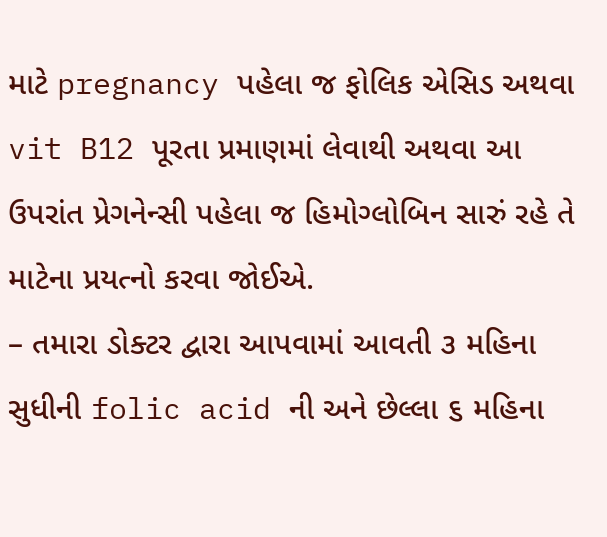માટે pregnancy પહેલા જ ફોલિક એસિડ અથવા vit B12 પૂરતા પ્રમાણમાં લેવાથી અથવા આ ઉપરાંત પ્રેગનેન્સી પહેલા જ હિમોગ્લોબિન સારું રહે તે માટેના પ્રયત્નો કરવા જોઈએ.
– તમારા ડોક્ટર દ્વારા આપવામાં આવતી ૩ મહિના સુધીની folic acid ની અને છેલ્લા ૬ મહિના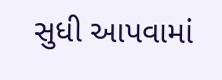સુધી આપવામાં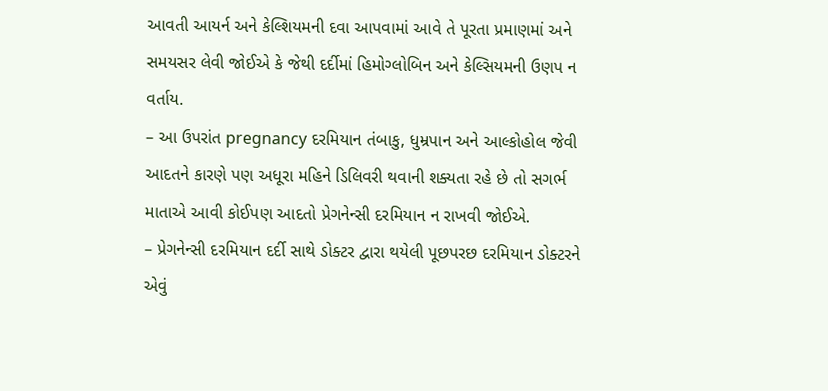આવતી આયર્ન અને કેલ્શિયમની દવા આપવામાં આવે તે પૂરતા પ્રમાણમાં અને સમયસર લેવી જોઈએ કે જેથી દર્દીમાં હિમોગ્લોબિન અને કેલ્સિયમની ઉણપ ન વર્તાય.
– આ ઉપરાંત pregnancy દરમિયાન તંબાકુ, ધુમ્રપાન અને આલ્કોહોલ જેવી આદતને કારણે પણ અધૂરા મહિને ડિલિવરી થવાની શક્યતા રહે છે તો સગર્ભ માતાએ આવી કોઈપણ આદતો પ્રેગનેન્સી દરમિયાન ન રાખવી જોઈએ.
– પ્રેગનેન્સી દરમિયાન દર્દી સાથે ડોક્ટર દ્વારા થયેલી પૂછપરછ દરમિયાન ડોક્ટરને એવું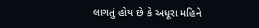લાગતું હોય છે કે અધૂરા મહિને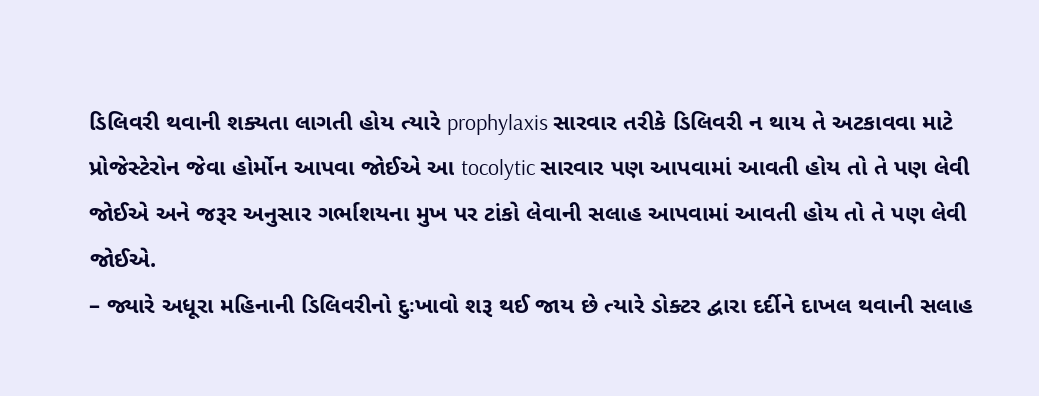ડિલિવરી થવાની શક્યતા લાગતી હોય ત્યારે prophylaxis સારવાર તરીકે ડિલિવરી ન થાય તે અટકાવવા માટે પ્રોજેસ્ટેરોન જેવા હોર્મોન આપવા જોઈએ આ tocolytic સારવાર પણ આપવામાં આવતી હોય તો તે પણ લેવી જોઈએ અને જરૂર અનુસાર ગર્ભાશયના મુખ પર ટાંકો લેવાની સલાહ આપવામાં આવતી હોય તો તે પણ લેવી જોઈએ.
– જ્યારે અધૂરા મહિનાની ડિલિવરીનો દુઃખાવો શરૂ થઈ જાય છે ત્યારે ડોક્ટર દ્વારા દર્દીને દાખલ થવાની સલાહ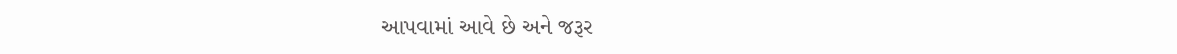આપવામાં આવે છે અને જરૂર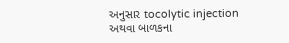અનુસાર tocolytic injection અથવા બાળકના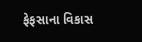ફેફસાના વિકાસ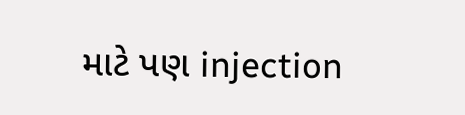માટે પણ injection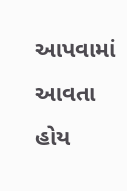આપવામાં આવતા હોય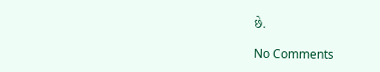છે.

No Comments